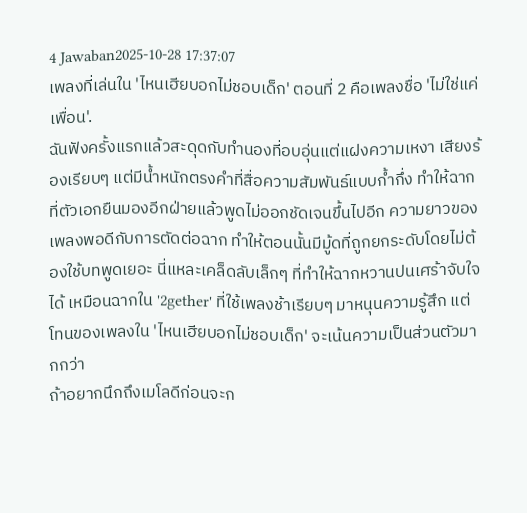4 Jawaban2025-10-28 17:37:07
เพลงที่เล่นใน 'ไหนเฮียบอกไม่ชอบเด็ก' ตอนที่ 2 คือเพลงชื่อ 'ไม่ใช่แค่เพื่อน'.
ฉันฟังครั้งแรกแล้วสะดุดกับทำนองที่อบอุ่นแต่แฝงความเหงา เสียงร้องเรียบๆ แต่มีน้ำหนักตรงคำที่สื่อความสัมพันธ์แบบก้ำกึ่ง ทำให้ฉากที่ตัวเอกยืนมองอีกฝ่ายแล้วพูดไม่ออกชัดเจนขึ้นไปอีก ความยาวของเพลงพอดีกับการตัดต่อฉาก ทำให้ตอนนั้นมีมู้ดที่ถูกยกระดับโดยไม่ต้องใช้บทพูดเยอะ นี่แหละเคล็ดลับเล็กๆ ที่ทำให้ฉากหวานปนเศร้าจับใจได้ เหมือนฉากใน '2gether' ที่ใช้เพลงช้าเรียบๆ มาหนุนความรู้สึก แต่โทนของเพลงใน 'ไหนเฮียบอกไม่ชอบเด็ก' จะเน้นความเป็นส่วนตัวมากกว่า
ถ้าอยากนึกถึงเมโลดีก่อนจะก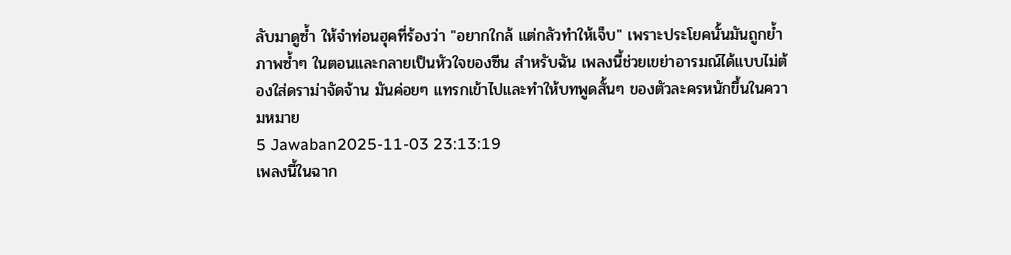ลับมาดูซ้ำ ให้จำท่อนฮุคที่ร้องว่า "อยากใกล้ แต่กลัวทำให้เจ็บ" เพราะประโยคนั้นมันถูกย้ำภาพซ้ำๆ ในตอนและกลายเป็นหัวใจของซีน สำหรับฉัน เพลงนี้ช่วยเขย่าอารมณ์ได้แบบไม่ต้องใส่ดราม่าจัดจ้าน มันค่อยๆ แทรกเข้าไปและทำให้บทพูดสั้นๆ ของตัวละครหนักขึ้นในความหมาย
5 Jawaban2025-11-03 23:13:19
เพลงนี้ในฉาก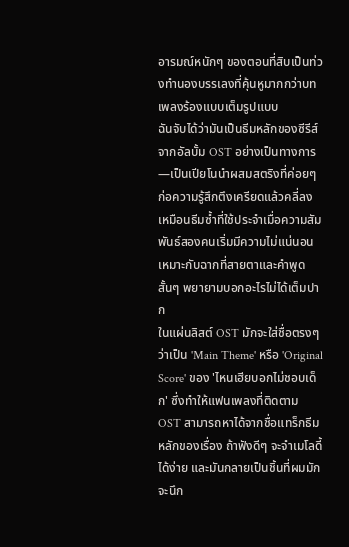อารมณ์หนักๆ ของตอนที่สิบเป็นท่วงทำนองบรรเลงที่คุ้นหูมากกว่าบทเพลงร้องแบบเต็มรูปแบบ
ฉันจับได้ว่ามันเป็นธีมหลักของซีรีส์จากอัลบั้ม OST อย่างเป็นทางการ—เป็นเปียโนนำผสมสตริงที่ค่อยๆ ก่อความรู้สึกตึงเครียดแล้วคลี่ลง เหมือนธีมซ้ำที่ใช้ประจำเมื่อความสัมพันธ์สองคนเริ่มมีความไม่แน่นอน เหมาะกับฉากที่สายตาและคำพูดสั้นๆ พยายามบอกอะไรไม่ได้เต็มปาก
ในแผ่นลิสต์ OST มักจะใส่ชื่อตรงๆ ว่าเป็น 'Main Theme' หรือ 'Original Score' ของ 'ไหนเฮียบอกไม่ชอบเด็ก' ซึ่งทำให้แฟนเพลงที่ติดตาม OST สามารถหาได้จากชื่อแทร็กธีมหลักของเรื่อง ถ้าฟังดีๆ จะจำเมโลดี้ได้ง่าย และมันกลายเป็นชิ้นที่ผมมักจะนึก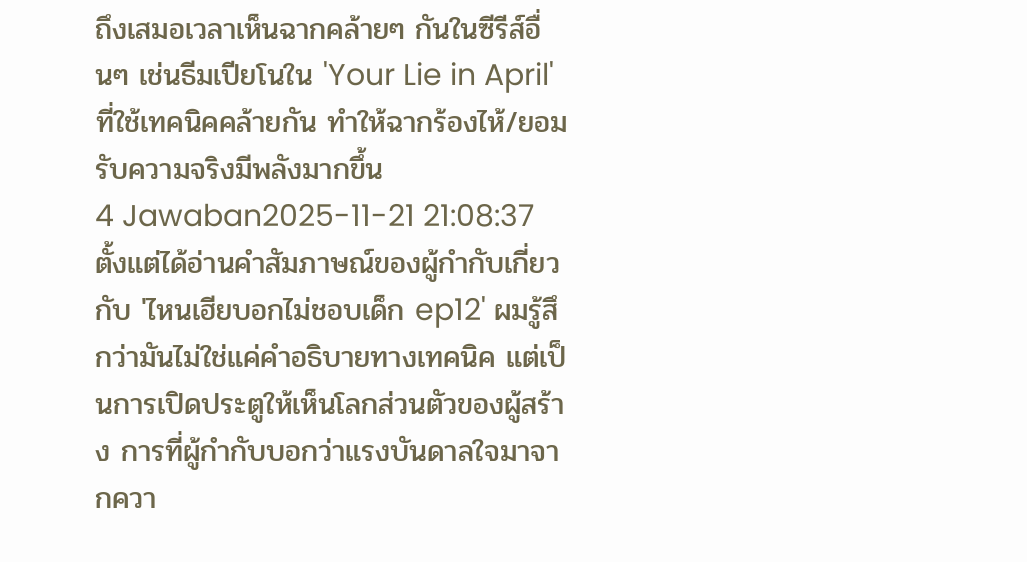ถึงเสมอเวลาเห็นฉากคล้ายๆ กันในซีรีส์อื่นๆ เช่นธีมเปียโนใน 'Your Lie in April' ที่ใช้เทคนิคคล้ายกัน ทำให้ฉากร้องไห้/ยอมรับความจริงมีพลังมากขึ้น
4 Jawaban2025-11-21 21:08:37
ตั้งแต่ได้อ่านคำสัมภาษณ์ของผู้กำกับเกี่ยวกับ 'ไหนเฮียบอกไม่ชอบเด็ก ep12' ผมรู้สึกว่ามันไม่ใช่แค่คำอธิบายทางเทคนิค แต่เป็นการเปิดประตูให้เห็นโลกส่วนตัวของผู้สร้าง การที่ผู้กำกับบอกว่าแรงบันดาลใจมาจากควา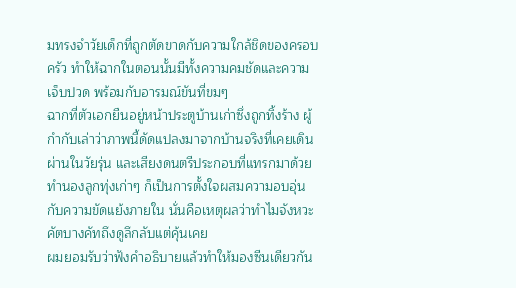มทรงจำวัยเด็กที่ถูกตัดขาดกับความใกล้ชิดของครอบครัว ทำให้ฉากในตอนนั้นมีทั้งความคมชัดและความเจ็บปวด พร้อมกับอารมณ์ขันที่ขมๆ
ฉากที่ตัวเอกยืนอยู่หน้าประตูบ้านเก่าซึ่งถูกทิ้งร้าง ผู้กำกับเล่าว่าภาพนี้ดัดแปลงมาจากบ้านจริงที่เคยเดินผ่านในวัยรุ่น และเสียงดนตรีประกอบที่แทรกมาด้วยทำนองลูกทุ่งเก่าๆ ก็เป็นการตั้งใจผสมความอบอุ่นกับความขัดแย้งภายใน นั่นคือเหตุผลว่าทำไมจังหวะคัตบางคัทถึงดูลึกลับแต่คุ้นเคย
ผมยอมรับว่าฟังคำอธิบายแล้วทำให้มองซีนเดียวกัน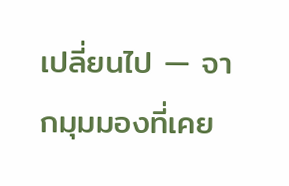เปลี่ยนไป — จากมุมมองที่เคย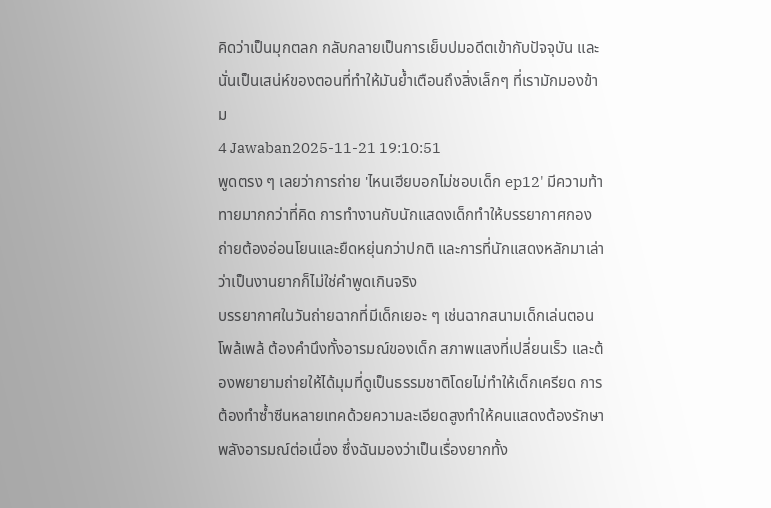คิดว่าเป็นมุกตลก กลับกลายเป็นการเย็บปมอดีตเข้ากับปัจจุบัน และนั่นเป็นเสน่ห์ของตอนที่ทำให้มันย้ำเตือนถึงสิ่งเล็กๆ ที่เรามักมองข้าม
4 Jawaban2025-11-21 19:10:51
พูดตรง ๆ เลยว่าการถ่าย 'ไหนเฮียบอกไม่ชอบเด็ก ep12' มีความท้าทายมากกว่าที่คิด การทำงานกับนักแสดงเด็กทำให้บรรยากาศกองถ่ายต้องอ่อนโยนและยืดหยุ่นกว่าปกติ และการที่นักแสดงหลักมาเล่าว่าเป็นงานยากก็ไม่ใช่คำพูดเกินจริง
บรรยากาศในวันถ่ายฉากที่มีเด็กเยอะ ๆ เช่นฉากสนามเด็กเล่นตอนโพล้เพล้ ต้องคำนึงทั้งอารมณ์ของเด็ก สภาพแสงที่เปลี่ยนเร็ว และต้องพยายามถ่ายให้ได้มุมที่ดูเป็นธรรมชาติโดยไม่ทำให้เด็กเครียด การต้องทำซ้ำซีนหลายเทคด้วยความละเอียดสูงทำให้คนแสดงต้องรักษาพลังอารมณ์ต่อเนื่อง ซึ่งฉันมองว่าเป็นเรื่องยากทั้ง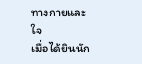ทางกายและใจ
เมื่อได้ยินนัก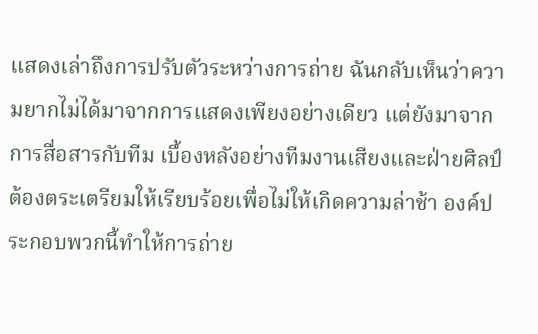แสดงเล่าถึงการปรับตัวระหว่างการถ่าย ฉันกลับเห็นว่าความยากไม่ได้มาจากการแสดงเพียงอย่างเดียว แต่ยังมาจากการสื่อสารกับทีม เบื้องหลังอย่างทีมงานเสียงและฝ่ายศิลป์ต้องตระเตรียมให้เรียบร้อยเพื่อไม่ให้เกิดความล่าช้า องค์ประกอบพวกนี้ทำให้การถ่าย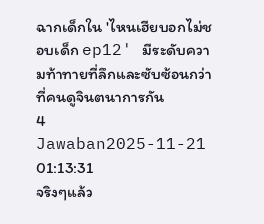ฉากเด็กใน 'ไหนเฮียบอกไม่ชอบเด็ก ep12' มีระดับความท้าทายที่ลึกและซับซ้อนกว่าที่คนดูจินตนาการกัน
4 Jawaban2025-11-21 01:13:31
จริงๆแล้ว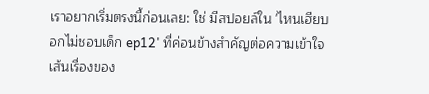เราอยากเริ่มตรงนี้ก่อนเลย: ใช่ มีสปอยล์ใน 'ไหนเฮียบอกไม่ชอบเด็ก ep12' ที่ค่อนข้างสำคัญต่อความเข้าใจเส้นเรื่องของ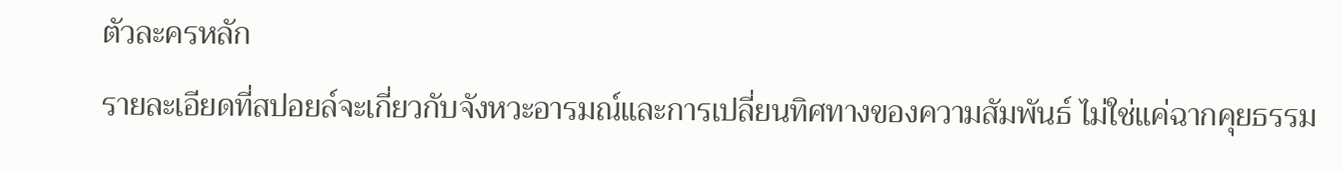ตัวละครหลัก
รายละเอียดที่สปอยล์จะเกี่ยวกับจังหวะอารมณ์และการเปลี่ยนทิศทางของความสัมพันธ์ ไม่ใช่แค่ฉากคุยธรรม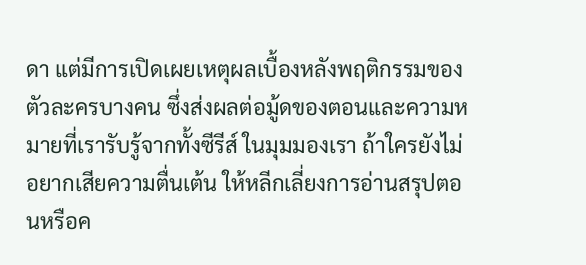ดา แต่มีการเปิดเผยเหตุผลเบื้องหลังพฤติกรรมของตัวละครบางคน ซึ่งส่งผลต่อมู้ดของตอนและความหมายที่เรารับรู้จากทั้งซีรีส์ ในมุมมองเรา ถ้าใครยังไม่อยากเสียความตื่นเต้น ให้หลีกเลี่ยงการอ่านสรุปตอนหรือค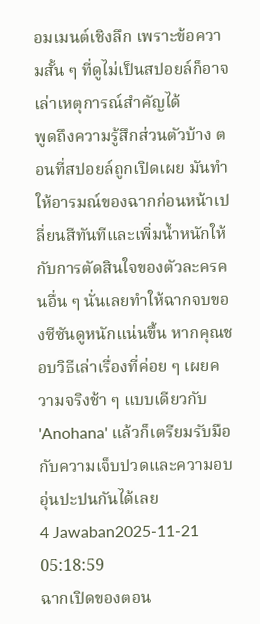อมเมนต์เชิงลึก เพราะข้อความสั้น ๆ ที่ดูไม่เป็นสปอยล์ก็อาจเล่าเหตุการณ์สำคัญได้
พูดถึงความรู้สึกส่วนตัวบ้าง ตอนที่สปอยล์ถูกเปิดเผย มันทำให้อารมณ์ของฉากก่อนหน้าเปลี่ยนสีทันทีและเพิ่มน้ำหนักให้กับการตัดสินใจของตัวละครคนอื่น ๆ นั่นเลยทำให้ฉากจบของซีซันดูหนักแน่นขึ้น หากคุณชอบวิธีเล่าเรื่องที่ค่อย ๆ เผยความจริงช้า ๆ แบบเดียวกับ 'Anohana' แล้วก็เตรียมรับมือกับความเจ็บปวดและความอบอุ่นปะปนกันได้เลย
4 Jawaban2025-11-21 05:18:59
ฉากเปิดของตอน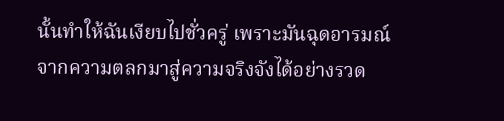นั้นทำให้ฉันเงียบไปชั่วครู่ เพราะมันฉุดอารมณ์จากความตลกมาสู่ความจริงจังได้อย่างรวด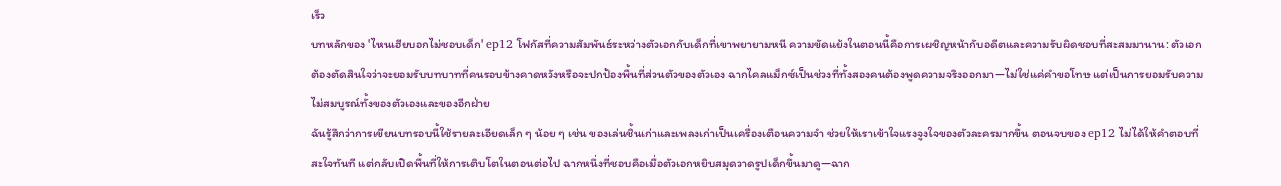เร็ว
บทหลักของ 'ไหนเฮียบอกไม่ชอบเด็ก' ep12 โฟกัสที่ความสัมพันธ์ระหว่างตัวเอกกับเด็กที่เขาพยายามหนี ความขัดแย้งในตอนนี้คือการเผชิญหน้ากับอดีตและความรับผิดชอบที่สะสมมานาน: ตัวเอกต้องตัดสินใจว่าจะยอมรับบทบาทที่คนรอบข้างคาดหวังหรือจะปกป้องพื้นที่ส่วนตัวของตัวเอง ฉากไคลแม็กซ์เป็นช่วงที่ทั้งสองคนต้องพูดความจริงออกมา—ไม่ใช่แค่คำขอโทษ แต่เป็นการยอมรับความไม่สมบูรณ์ทั้งของตัวเองและของอีกฝ่าย
ฉันรู้สึกว่าการเขียนบทรอบนี้ใช้รายละเอียดเล็ก ๆ น้อย ๆ เช่น ของเล่นชิ้นเก่าและเพลงเก่าเป็นเครื่องเตือนความจำ ช่วยให้เราเข้าใจแรงจูงใจของตัวละครมากขึ้น ตอนจบของ ep12 ไม่ได้ให้คำตอบที่สะใจทันที แต่กลับเปิดพื้นที่ให้การเติบโตในตอนต่อไป ฉากหนึ่งที่ชอบคือเมื่อตัวเอกหยิบสมุดวาดรูปเด็กขึ้นมาดู—ฉาก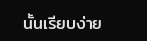นั้นเรียบง่าย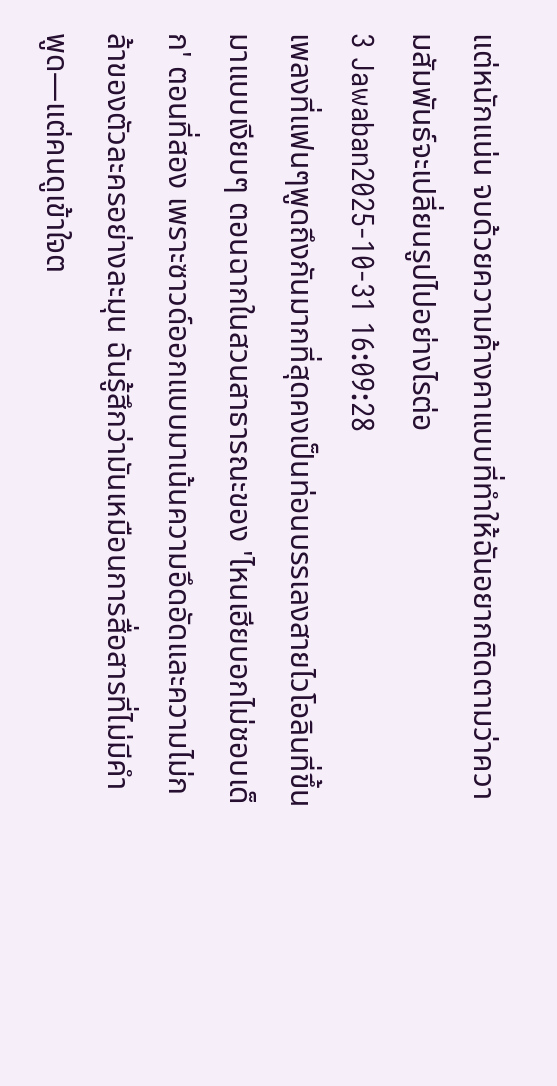แต่หนักแน่น จบด้วยความค้างคาแบบที่ทำให้ฉันอยากติดตามว่าความสัมพันธ์จะเปลี่ยนรูปไปอย่างไรต่อ
3 Jawaban2025-10-31 16:09:28
เพลงที่แฟนๆพูดถึงกันมากที่สุดคงเป็นท่อนบรรเลงสายไวโอลินที่ขึ้นมาแบบเงียบๆ ตอนฉากในสวนสาธารณะของ 'ไหนเฮียบอกไม่ชอบเด็ก' ตอนที่สอง เพราะซาวด์ออกแบบมาเน้นความอึดอัดและความไม่กล้าของตัวละครอย่างละมุน ฉันรู้สึกว่ามันเหมือนการสื่อสารที่ไม่มีคำพูด—แต่คนดูเข้าใจต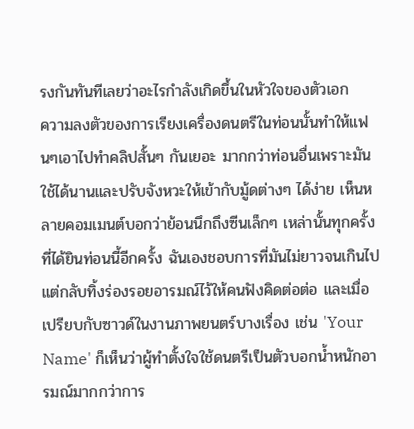รงกันทันทีเลยว่าอะไรกำลังเกิดขึ้นในหัวใจของตัวเอก
ความลงตัวของการเรียงเครื่องดนตรีในท่อนนั้นทำให้แฟนๆเอาไปทำคลิปสั้นๆ กันเยอะ มากกว่าท่อนอื่นเพราะมันใช้ได้นานและปรับจังหวะให้เข้ากับมู้ดต่างๆ ได้ง่าย เห็นหลายคอมเมนต์บอกว่าย้อนนึกถึงซีนเล็กๆ เหล่านั้นทุกครั้งที่ได้ยินท่อนนี้อีกครั้ง ฉันเองชอบการที่มันไม่ยาวจนเกินไป แต่กลับทิ้งร่องรอยอารมณ์ไว้ให้คนฟังคิดต่อต่อ และเมื่อเปรียบกับซาวด์ในงานภาพยนตร์บางเรื่อง เช่น 'Your Name' ก็เห็นว่าผู้ทำตั้งใจใช้ดนตรีเป็นตัวบอกน้ำหนักอารมณ์มากกว่าการ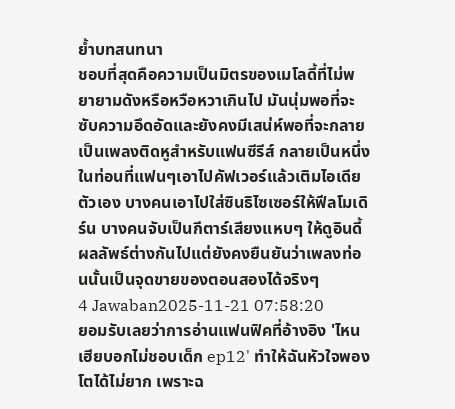ย้ำบทสนทนา
ชอบที่สุดคือความเป็นมิตรของเมโลดี้ที่ไม่พยายามดังหรือหวือหวาเกินไป มันนุ่มพอที่จะซับความอึดอัดและยังคงมีเสน่ห์พอที่จะกลายเป็นเพลงติดหูสำหรับแฟนซีรีส์ กลายเป็นหนึ่งในท่อนที่แฟนๆเอาไปคัฟเวอร์แล้วเติมไอเดียตัวเอง บางคนเอาไปใส่ซินธิไซเซอร์ให้ฟีลโมเดิร์น บางคนจับเป็นกีตาร์เสียงแหบๆ ให้ดูอินดี้ ผลลัพธ์ต่างกันไปแต่ยังคงยืนยันว่าเพลงท่อนนั้นเป็นจุดขายของตอนสองได้จริงๆ
4 Jawaban2025-11-21 07:58:20
ยอมรับเลยว่าการอ่านแฟนฟิคที่อ้างอิง 'ไหนเฮียบอกไม่ชอบเด็ก ep12' ทำให้ฉันหัวใจพองโตได้ไม่ยาก เพราะฉ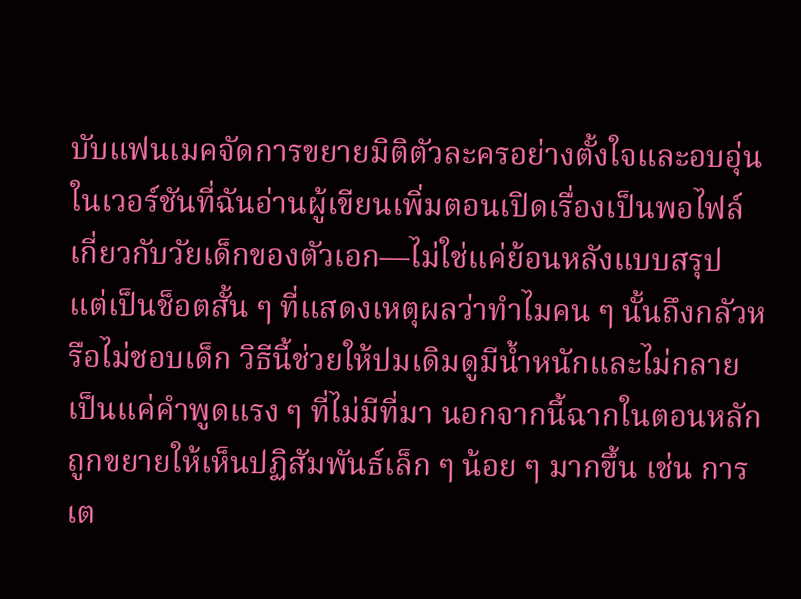บับแฟนเมคจัดการขยายมิติตัวละครอย่างตั้งใจและอบอุ่น
ในเวอร์ชันที่ฉันอ่านผู้เขียนเพิ่มตอนเปิดเรื่องเป็นพอไฟล์เกี่ยวกับวัยเด็กของตัวเอก—ไม่ใช่แค่ย้อนหลังแบบสรุป แต่เป็นช็อตสั้น ๆ ที่แสดงเหตุผลว่าทำไมคน ๆ นั้นถึงกลัวหรือไม่ชอบเด็ก วิธีนี้ช่วยให้ปมเดิมดูมีน้ำหนักและไม่กลายเป็นแค่คำพูดแรง ๆ ที่ไม่มีที่มา นอกจากนี้ฉากในตอนหลักถูกขยายให้เห็นปฏิสัมพันธ์เล็ก ๆ น้อย ๆ มากขึ้น เช่น การเต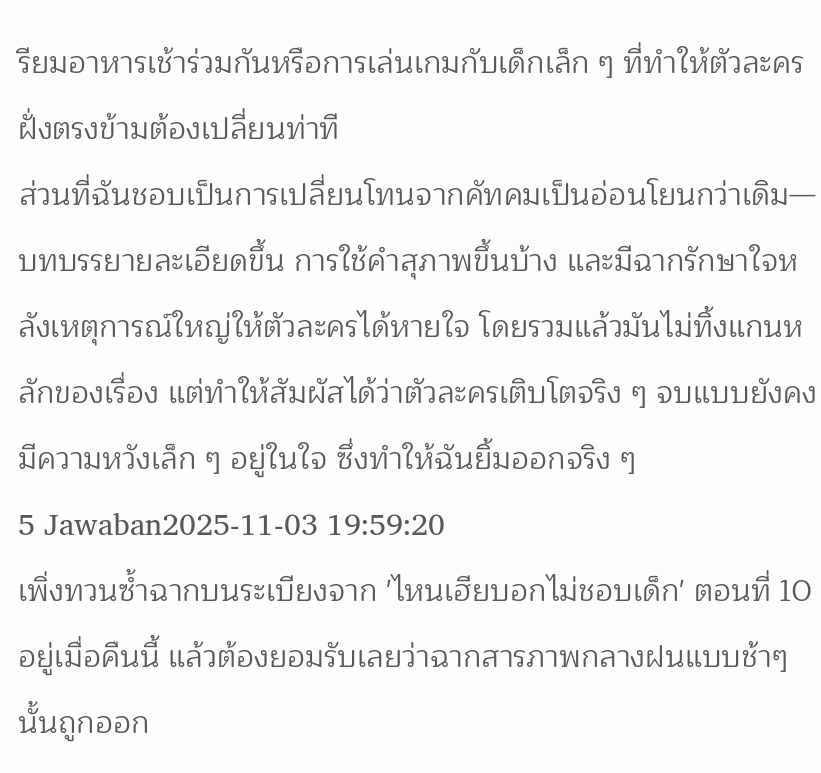รียมอาหารเช้าร่วมกันหรือการเล่นเกมกับเด็กเล็ก ๆ ที่ทำให้ตัวละครฝั่งตรงข้ามต้องเปลี่ยนท่าที
ส่วนที่ฉันชอบเป็นการเปลี่ยนโทนจากคัทคมเป็นอ่อนโยนกว่าเดิม—บทบรรยายละเอียดขึ้น การใช้คำสุภาพขึ้นบ้าง และมีฉากรักษาใจหลังเหตุการณ์ใหญ่ให้ตัวละครได้หายใจ โดยรวมแล้วมันไม่ทิ้งแกนหลักของเรื่อง แต่ทำให้สัมผัสได้ว่าตัวละครเติบโตจริง ๆ จบแบบยังคงมีความหวังเล็ก ๆ อยู่ในใจ ซึ่งทำให้ฉันยิ้มออกจริง ๆ
5 Jawaban2025-11-03 19:59:20
เพิ่งทวนซ้ำฉากบนระเบียงจาก 'ไหนเฮียบอกไม่ชอบเด็ก' ตอนที่ 10 อยู่เมื่อคืนนี้ แล้วต้องยอมรับเลยว่าฉากสารภาพกลางฝนแบบช้าๆ นั้นถูกออก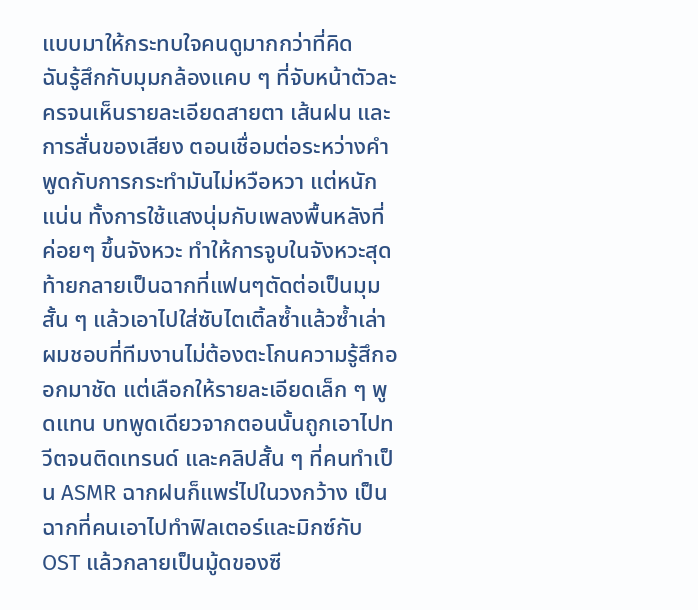แบบมาให้กระทบใจคนดูมากกว่าที่คิด
ฉันรู้สึกกับมุมกล้องแคบ ๆ ที่จับหน้าตัวละครจนเห็นรายละเอียดสายตา เส้นฝน และการสั่นของเสียง ตอนเชื่อมต่อระหว่างคำพูดกับการกระทำมันไม่หวือหวา แต่หนักแน่น ทั้งการใช้แสงนุ่มกับเพลงพื้นหลังที่ค่อยๆ ขึ้นจังหวะ ทำให้การจูบในจังหวะสุดท้ายกลายเป็นฉากที่แฟนๆตัดต่อเป็นมุมสั้น ๆ แล้วเอาไปใส่ซับไตเติ้ลซ้ำแล้วซ้ำเล่า
ผมชอบที่ทีมงานไม่ต้องตะโกนความรู้สึกออกมาชัด แต่เลือกให้รายละเอียดเล็ก ๆ พูดแทน บทพูดเดียวจากตอนนั้นถูกเอาไปทวีตจนติดเทรนด์ และคลิปสั้น ๆ ที่คนทำเป็น ASMR ฉากฝนก็แพร่ไปในวงกว้าง เป็นฉากที่คนเอาไปทำฟิลเตอร์และมิกซ์กับ OST แล้วกลายเป็นมู้ดของซี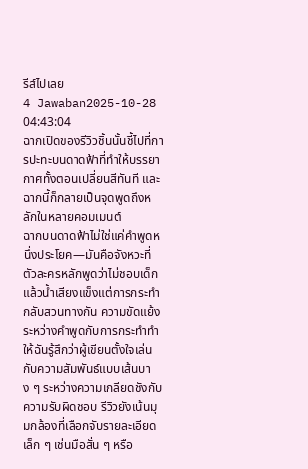รีส์ไปเลย
4 Jawaban2025-10-28 04:43:04
ฉากเปิดของรีวิวชิ้นนั้นชี้ไปที่การปะทะบนดาดฟ้าที่ทำให้บรรยากาศทั้งตอนเปลี่ยนสีทันที และฉากนี้ก็กลายเป็นจุดพูดถึงหลักในหลายคอมเมนต์
ฉากบนดาดฟ้าไม่ใช่แค่คำพูดหนึ่งประโยค—มันคือจังหวะที่ตัวละครหลักพูดว่าไม่ชอบเด็กแล้วน้ำเสียงแข็งแต่การกระทำกลับสวนทางกัน ความขัดแย้งระหว่างคำพูดกับการกระทำทำให้ฉันรู้สึกว่าผู้เขียนตั้งใจเล่นกับความสัมพันธ์แบบเส้นบาง ๆ ระหว่างความเกลียดชังกับความรับผิดชอบ รีวิวยังเน้นมุมกล้องที่เลือกจับรายละเอียดเล็ก ๆ เช่นมือสั่น ๆ หรือ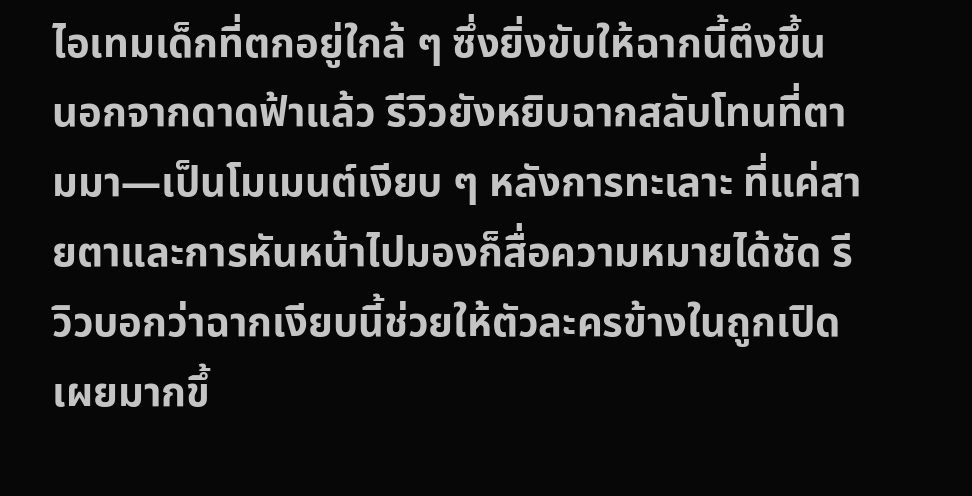ไอเทมเด็กที่ตกอยู่ใกล้ ๆ ซึ่งยิ่งขับให้ฉากนี้ตึงขึ้น
นอกจากดาดฟ้าแล้ว รีวิวยังหยิบฉากสลับโทนที่ตามมา—เป็นโมเมนต์เงียบ ๆ หลังการทะเลาะ ที่แค่สายตาและการหันหน้าไปมองก็สื่อความหมายได้ชัด รีวิวบอกว่าฉากเงียบนี้ช่วยให้ตัวละครข้างในถูกเปิดเผยมากขึ้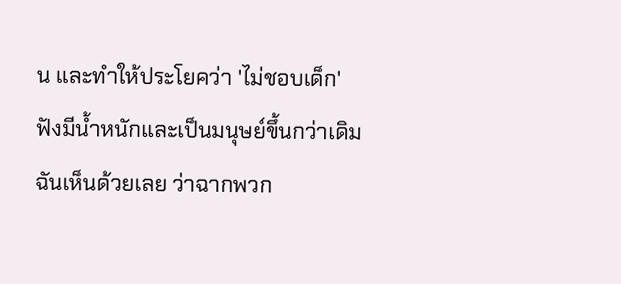น และทำให้ประโยคว่า 'ไม่ชอบเด็ก' ฟังมีน้ำหนักและเป็นมนุษย์ขึ้นกว่าเดิม ฉันเห็นด้วยเลย ว่าฉากพวก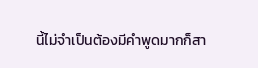นี้ไม่จำเป็นต้องมีคำพูดมากก็สา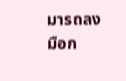มารถลงมือก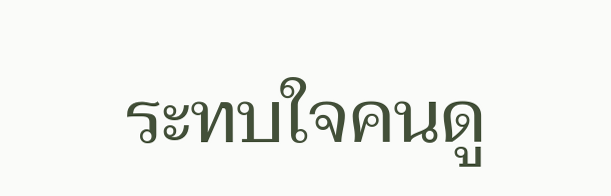ระทบใจคนดู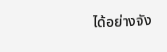ได้อย่างจัง